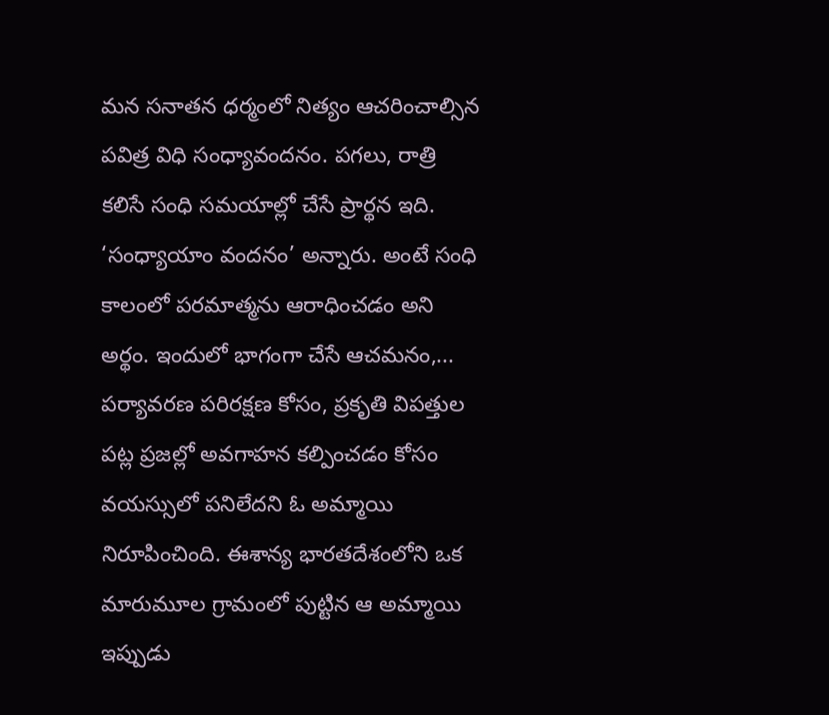మన సనాతన ధర్మంలో నిత్యం ఆచరించాల్సిన పవిత్ర విధి సంధ్యావందనం. పగలు, రాత్రి కలిసే సంధి సమయాల్లో చేసే ప్రార్థన ఇది. ‘సంధ్యాయాం వందనం’ అన్నారు. అంటే సంధి కాలంలో పరమాత్మను ఆరాధించడం అని అర్థం. ఇందులో భాగంగా చేసే ఆచమనం,...
పర్యావరణ పరిరక్షణ కోసం, ప్రకృతి విపత్తుల పట్ల ప్రజల్లో అవగాహన కల్పించడం కోసం వయస్సులో పనిలేదని ఓ అమ్మాయి నిరూపించింది. ఈశాన్య భారతదేశంలోని ఒక మారుమూల గ్రామంలో పుట్టిన ఆ అమ్మాయి ఇప్పుడు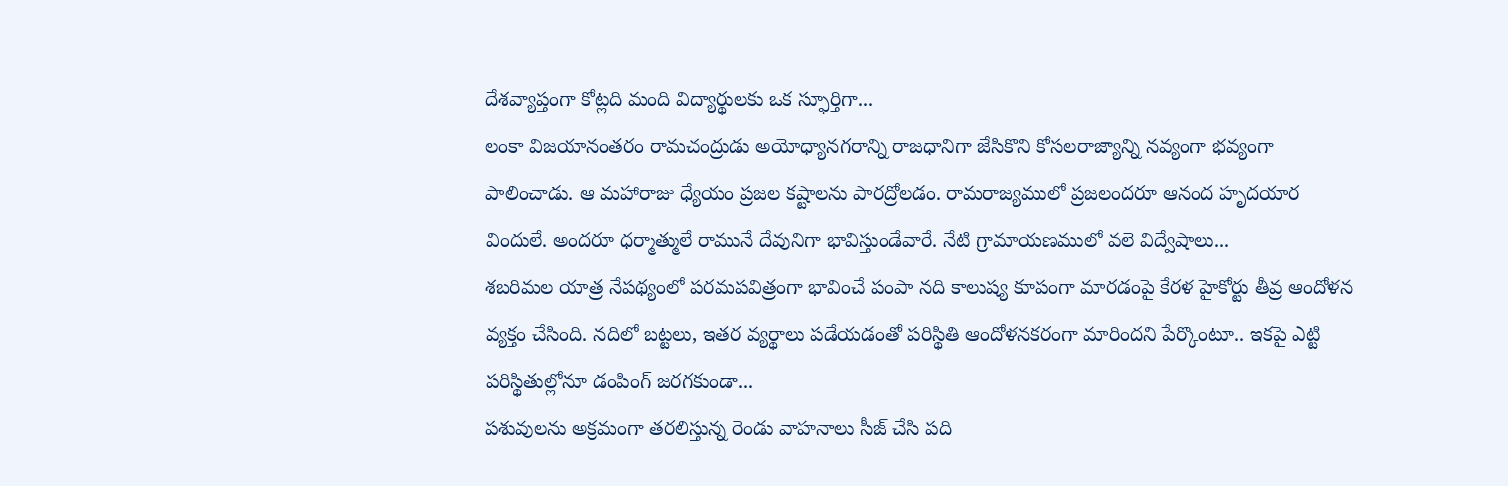దేశవ్యాప్తంగా కోట్లది మంది విద్యార్థులకు ఒక స్ఫూర్తిగా...
లంకా విజయానంతరం రామచంద్రుడు అయోధ్యానగరాన్ని రాజధానిగా జేసికొని కోసలరాజ్యాన్ని నవ్యంగా భవ్యంగా పాలించాడు. ఆ మహారాజు ధ్యేయం ప్రజల కష్టాలను పారద్రోలడం. రామరాజ్యములో ప్రజలందరూ ఆనంద హృదయార విందులే. అందరూ ధర్మాత్ములే రామునే దేవునిగా భావిస్తుండేవారే. నేటి గ్రామాయణములో వలె విద్వేషాలు...
శబరిమల యాత్ర నేపథ్యంలో పరమపవిత్రంగా భావించే పంపా నది కాలుష్య కూపంగా మారడంపై కేరళ హైకోర్టు తీవ్ర ఆందోళన వ్యక్తం చేసింది. నదిలో బట్టలు, ఇతర వ్యర్థాలు పడేయడంతో పరిస్థితి ఆందోళనకరంగా మారిందని పేర్కొంటూ.. ఇకపై ఎట్టి పరిస్థితుల్లోనూ డంపింగ్ జరగకుండా...
పశువులను అక్రమంగా తరలిస్తున్న రెండు వాహనాలు సీజ్ చేసి పది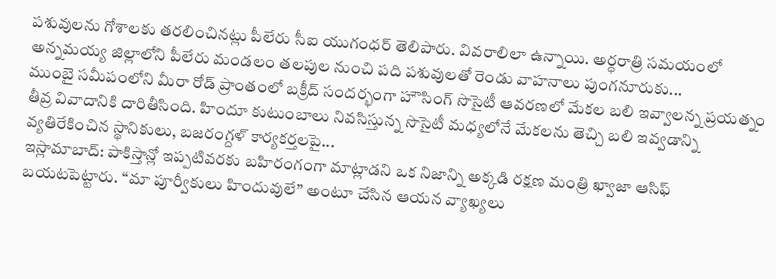పశువులను గోశాలకు తరలించినట్లు పీలేరు సీఐ యుగంధర్ తెలిపారు. వివరాలిలా ఉన్నాయి. అర్ధరాత్రి సమయంలో అన్నమయ్య జిల్లాలోని పీలేరు మండలం తలపుల నుంచి పది పశువులతో రెండు వాహనాలు పుంగనూరుకు...
ముంబై సమీపంలోని మీరా రోడ్ ప్రాంతంలో బక్రీద్ సందర్భంగా హౌసింగ్ సొసైటీ ఆవరణలో మేకల బలి ఇవ్వాలన్న ప్రయత్నం తీవ్ర వివాదానికి దారితీసింది. హిందూ కుటుంబాలు నివసిస్తున్న సొసైటీ మధ్యలోనే మేకలను తెచ్చి బలి ఇవ్వడాన్ని వ్యతిరేకించిన స్థానికులు, బజరంగ్దళ్ కార్యకర్తలపై...
ఇస్లామాబాద్: పాకిస్తాన్లో ఇప్పటివరకు బహిరంగంగా మాట్లాడని ఒక నిజాన్ని అక్కడి రక్షణ మంత్రి ఖ్వాజా ఆసిఫ్ బయటపెట్టారు. “మా పూర్వీకులు హిందువులే” అంటూ చేసిన ఆయన వ్యాఖ్యలు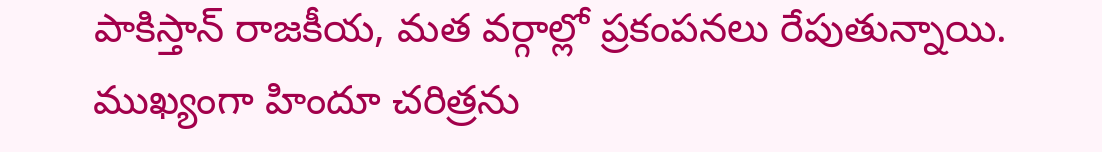పాకిస్తాన్ రాజకీయ, మత వర్గాల్లో ప్రకంపనలు రేపుతున్నాయి. ముఖ్యంగా హిందూ చరిత్రను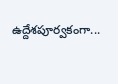ఉద్దేశపూర్వకంగా...